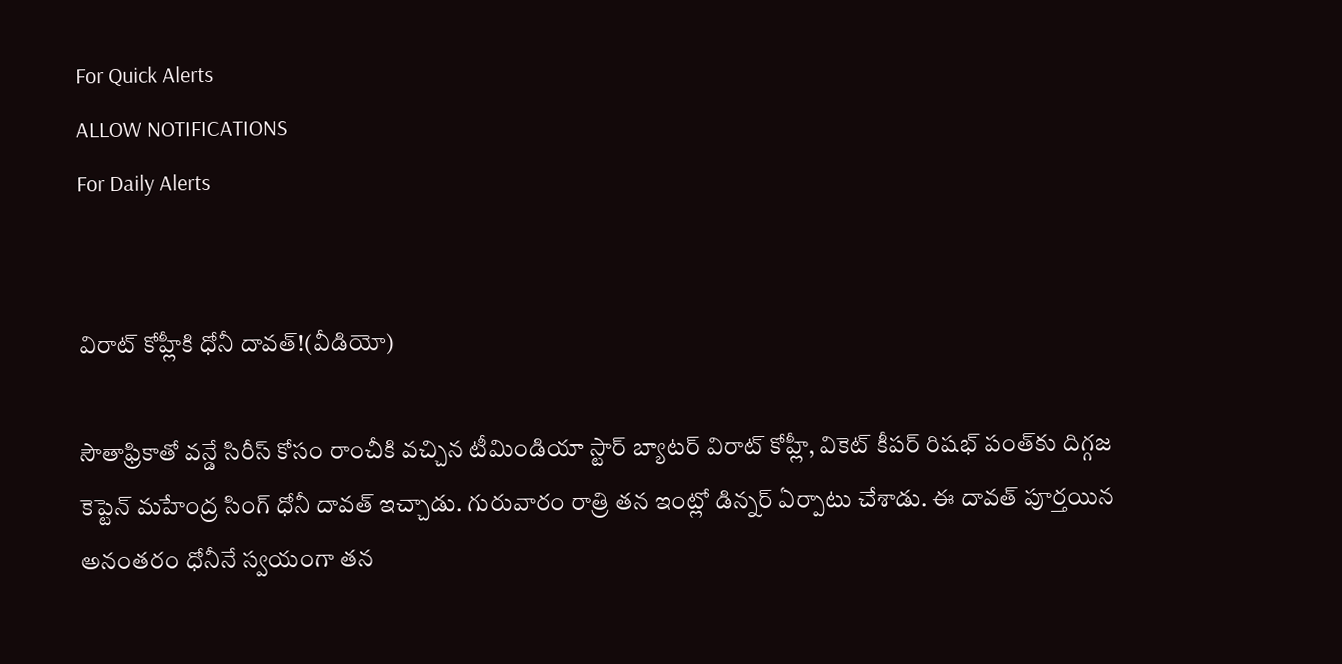For Quick Alerts
ALLOW NOTIFICATIONS
For Daily Alerts


విరాట్ కోహ్లీకి ధోనీ దావత్!(వీడియో)

సౌతాఫ్రికాతో వన్డే సిరీస్ కోసం రాంచీకి వచ్చిన టీమిండియా స్టార్ బ్యాటర్ విరాట్ కోహ్లీ, వికెట్ కీపర్ రిషభ్ పంత్‌కు దిగ్గజ కెప్టెన్ మహేంద్ర సింగ్ ధోనీ దావత్ ఇచ్చాడు. గురువారం రాత్రి తన ఇంట్లో డిన్నర్ ఏర్పాటు చేశాడు. ఈ దావత్ పూర్తయిన అనంతరం ధోనీనే స్వయంగా తన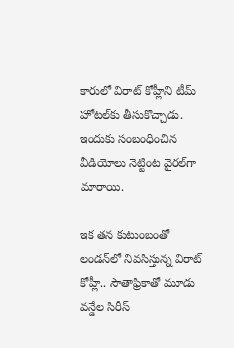కారులో విరాట్ కోహ్లీని టీమ్ హోటల్‌కు తీసుకొచ్చాడు. ఇందుకు సంబంధించిన వీడియోలు నెట్టింట వైరల్‌గా మారాయి.

ఇక తన కుటుంబంతో లండన్‌లో నివసిస్తున్న విరాట్ కోహ్లీ.. సౌతాఫ్రికాతో మూడు వన్డేల సిరీస్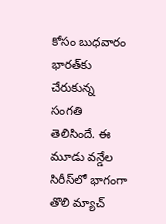కోసం బుధవారం భారత్‌కు చేరుకున్న సంగతి తెలిసిందే. ఈ మూడు వన్డేల సిరీస్‌లో భాగంగా తొలి మ్యాచ్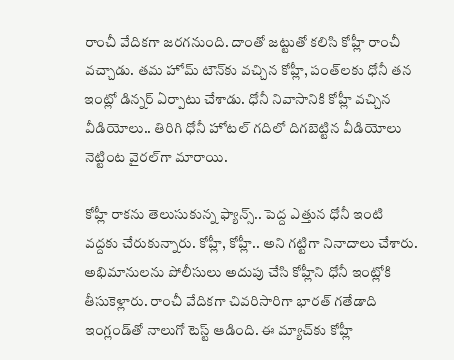రాంచీ వేదికగా జరగనుంది. దాంతో జట్టుతో కలిసి కోహ్లీ రాంచీ వచ్చాడు. తమ హోమ్ టౌన్‌కు వచ్చిన కోహ్లీ, పంత్‌లకు ధోనీ తన ఇంట్లో డిన్నర్ ఏర్పాటు చేశాడు. ధోనీ నివాసానికి కోహ్లీ వచ్చిన వీడియోలు.. తిరిగి ధోనీ హోటల్ గదిలో దిగబెట్టిన వీడియోలు నెట్టింట వైరల్‌గా మారాయి.

కోహ్లీ రాకను తెలుసుకున్న ఫ్యాన్స్.. పెద్ద ఎత్తున ధోనీ ఇంటి వద్దకు చేరుకున్నారు. కోహ్లీ, కోహ్లీ.. అని గట్టిగా నినాదాలు చేశారు. అభిమానులను పోలీసులు అదుపు చేసి కోహ్లీని ధోనీ ఇంట్లోకి తీసుకెళ్లారు. రాంచీ వేదికగా చివరిసారిగా భారత్ గతేడాది ఇంగ్లండ్‌తో నాలుగో టెస్ట్‌ ఆడింది. ఈ మ్యాచ్‌కు కోహ్లీ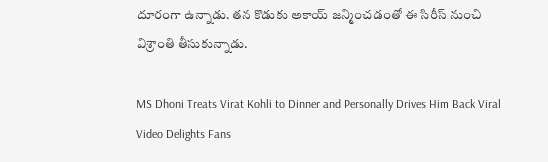దూరంగా ఉన్నాడు. తన కొడుకు అకాయ్ జన్మించడంతో ఈ సిరీస్ నుంచి విశ్రాంతి తీసుకున్నాడు.

MS Dhoni Treats Virat Kohli to Dinner and Personally Drives Him Back Viral Video Delights Fans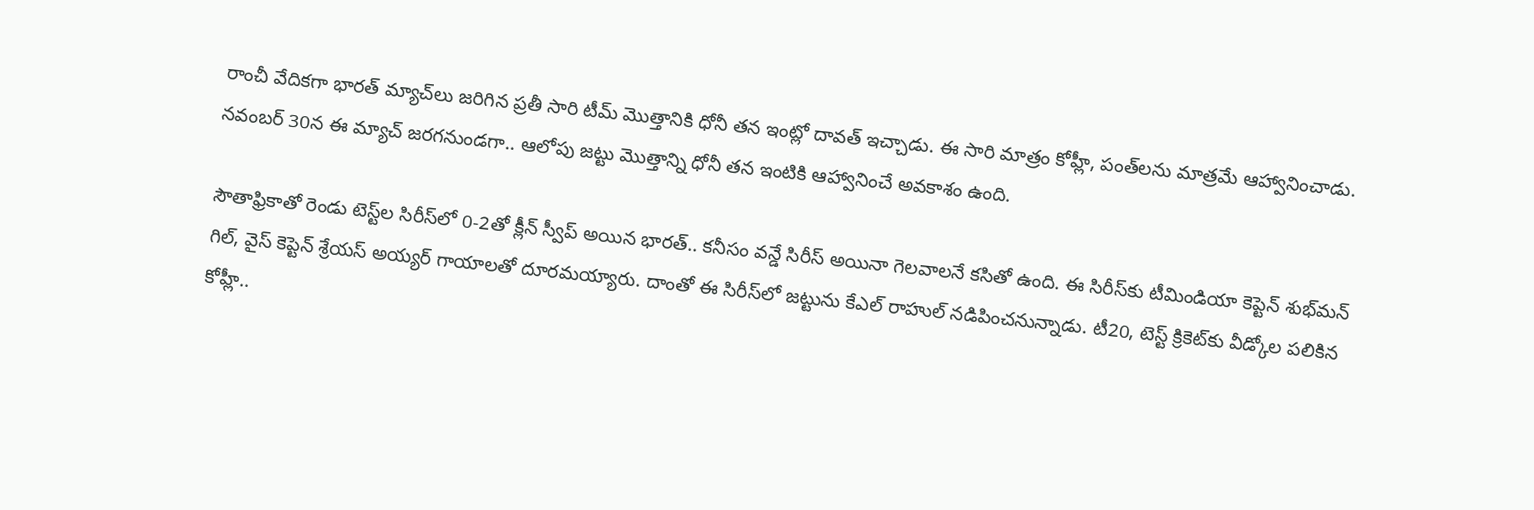రాంచీ వేదికగా భారత్ మ్యాచ్‌లు జరిగిన ప్రతీ సారి టీమ్ మొత్తానికి ధోనీ తన ఇంట్లో దావత్ ఇచ్చాడు. ఈ సారి మాత్రం కోహ్లీ, పంత్‌లను మాత్రమే ఆహ్వానించాడు. నవంబర్ 30న ఈ మ్యాచ్ జరగనుండగా.. ఆలోపు జట్టు మొత్తాన్ని ధోనీ తన ఇంటికి ఆహ్వానించే అవకాశం ఉంది.

సౌతాఫ్రికాతో రెండు టెస్ట్‌ల సిరీస్‌లో 0-2తో క్లీన్ స్వీప్ అయిన భారత్.. కనీసం వన్డే సిరీస్ అయినా గెలవాలనే కసితో ఉంది. ఈ సిరీస్‌కు టీమిండియా కెప్టెన్ శుభ్‌మన్ గిల్, వైస్ కెప్టెన్ శ్రేయస్ అయ్యర్ గాయాలతో దూరమయ్యారు. దాంతో ఈ సిరీస్‌లో జట్టును కేఎల్ రాహుల్ నడిపించనున్నాడు. టీ20, టెస్ట్ క్రికెట్‌కు వీడ్కోల పలికిన కోహ్లీ..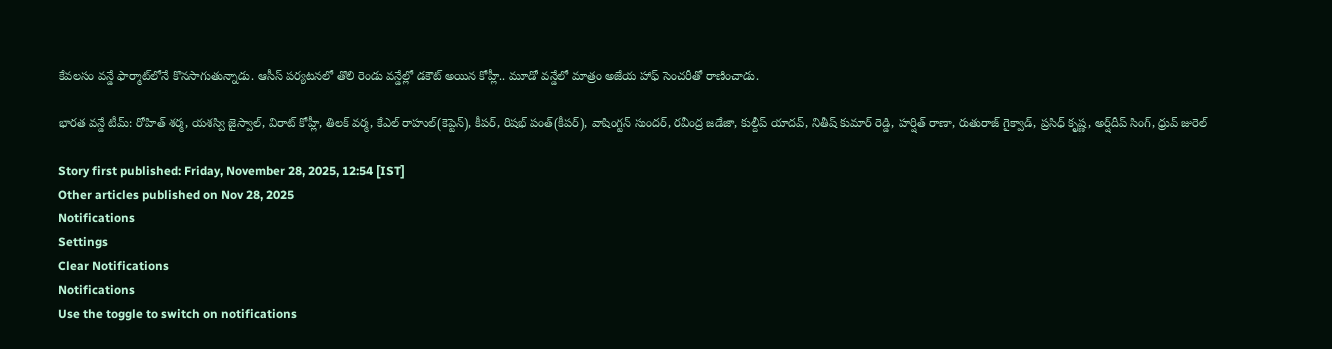కేవలసం వన్డే ఫార్మాట్‌లోనే కొనసాగుతున్నాడు. ఆసీస్ పర్యటనలో తొలి రెండు వన్డేల్లో డకౌట్ అయిన కోహ్లీ.. మూడో వన్డేలో మాత్రం అజేయ హాఫ్ సెంచరీతో రాణించాడు.

భారత వన్డే టీమ్: రోహిత్ శర్మ, యశస్వి జైస్వాల్, విరాట్ కోహ్లీ, తిలక్ వర్మ, కేఎల్ రాహుల్(కెప్టెన్), కీపర్, రిషభ్ పంత్(కీపర్), వాషింగ్టన్ సుందర్, రవీంద్ర జడేజా, కుల్దీప్ యాదవ్, నితీష్ కుమార్ రెడ్డి, హర్షిత్ రాణా, రుతురాజ్ గైక్వాడ్, ప్రసిధ్ కృష్ణ, అర్ష్‌దీప్ సింగ్, ధ్రువ్ జురెల్

Story first published: Friday, November 28, 2025, 12:54 [IST]
Other articles published on Nov 28, 2025
Notifications
Settings
Clear Notifications
Notifications
Use the toggle to switch on notifications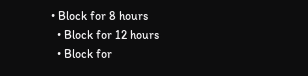• Block for 8 hours
  • Block for 12 hours
  • Block for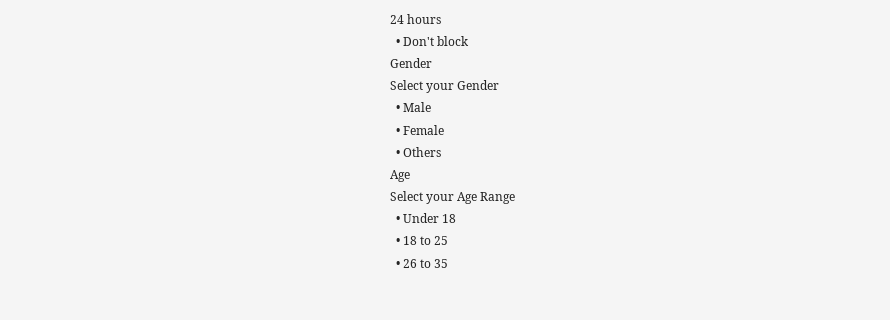24 hours
  • Don't block
Gender
Select your Gender
  • Male
  • Female
  • Others
Age
Select your Age Range
  • Under 18
  • 18 to 25
  • 26 to 35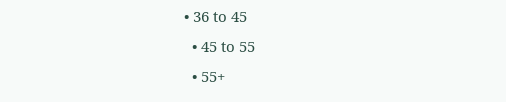• 36 to 45
  • 45 to 55
  • 55+